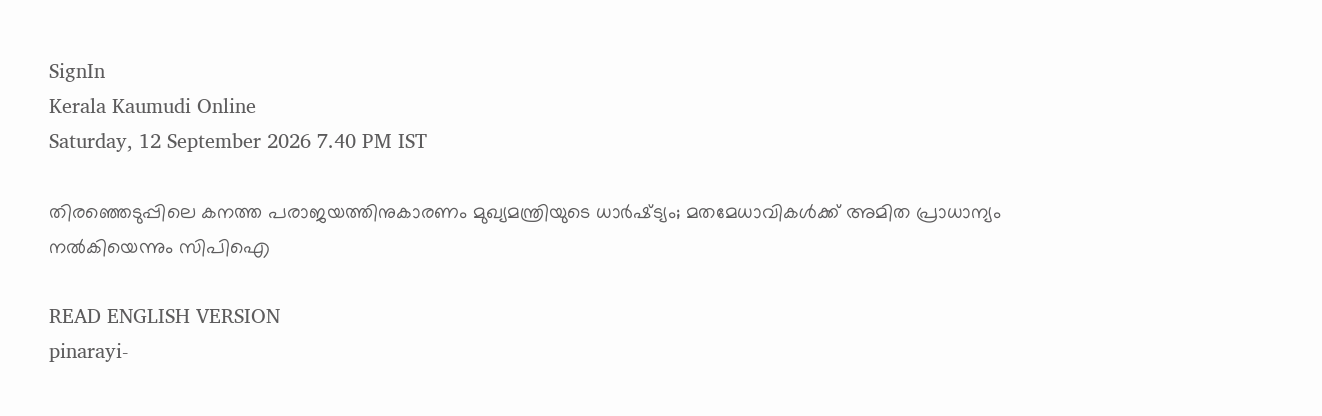SignIn
Kerala Kaumudi Online
Saturday, 12 September 2026 7.40 PM IST

തിരഞ്ഞെടുപ്പിലെ കനത്ത പരാജയത്തിനുകാരണം മുഖ്യമന്ത്രിയുടെ ധാർഷ്‌ട്യം; മതമേധാവികൾക്ക് അമിത പ്രാധാന്യം നൽകിയെന്നും സിപിഐ

READ ENGLISH VERSION
pinarayi-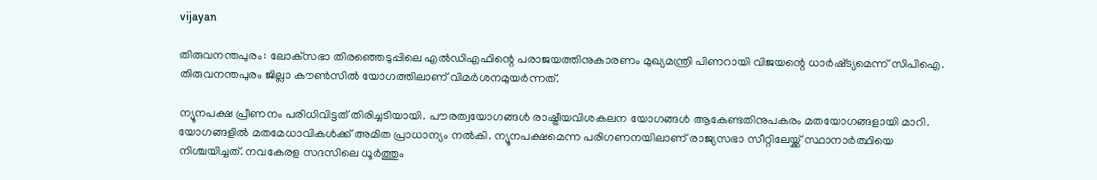vijayan

തിരുവനന്തപുരം: ലോക്‌സഭാ തിരഞ്ഞെടുപ്പിലെ എൽഡിഎഫിന്റെ പരാജയത്തിനുകാരണം മുഖ്യമന്ത്രി പിണറായി വിജയന്റെ ധാർഷ്‌ട്യമെന്ന് സിപിഐ. തിരുവനന്തപുരം ജില്ലാ കൗൺസിൽ യോഗത്തിലാണ് വിമർശനമുയർന്നത്.

ന്യൂനപക്ഷ പ്രീണനം പരിധിവിട്ടത് തിരിച്ചടിയായി. പൗരത്വയോഗങ്ങൾ രാഷ്ട്രീയവിശകലന യോഗങ്ങൾ ആകേണ്ടതിനുപകരം മതയോഗങ്ങളായി മാറി. യോഗങ്ങളിൽ മതമേധാവികൾക്ക് അമിത പ്രാധാന്യം നൽകി. ന്യൂനപക്ഷമെന്ന പരിഗണനയിലാണ് രാജ്യസഭാ സീറ്റിലേയ്ക്ക് സ്ഥാനാർത്ഥിയെ നിശ്ചയിച്ചത്. നവകേരള സദസിലെ ധൂർത്തും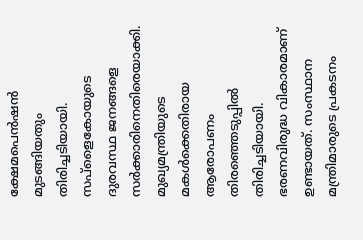ക്ഷേമപെൻഷൻ മുടങ്ങിയതും തിരിച്ചടിയായി. സപ്ളൈകോയുടെ ദുരവസ്ഥ ജനങ്ങളെ സർക്കാരിനെതിരെയാക്കി. മുഖ്യമന്ത്രിയുടെ മകൾക്കെതിരായ ആരോപണം തിരഞ്ഞെടുപ്പിൽ തിരിച്ചടിയായി. ഭരണവിരുദ്ധ വികാരമാണ് ഉണ്ടായത്. സംസ്ഥാന മന്ത്രിമാരുടെ പ്രകടനം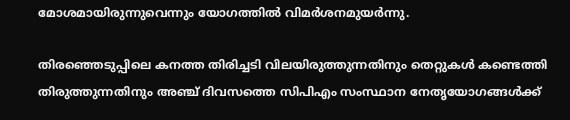മോശമായിരുന്നുവെന്നും യോഗത്തിൽ വിമർശനമുയർന്നു.

തിരഞ്ഞെടുപ്പിലെ കനത്ത തിരിച്ചടി വിലയിരുത്തുന്നതിനും തെറ്റുകൾ കണ്ടെത്തി തിരുത്തുന്നതിനും അഞ്ച് ദിവസത്തെ സിപിഎം സംസ്ഥാന നേതൃയോഗങ്ങൾക്ക്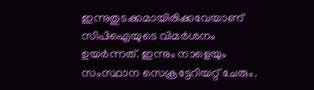ഇന്നുതുടക്കമായിരിക്കവേയാണ് സിപിഐയുടെ വിമർശനം ഉയർന്നത്. ഇന്നും നാളെയും സംസ്ഥാന സെക്രട്ടേറിയറ്റ് ചേരും.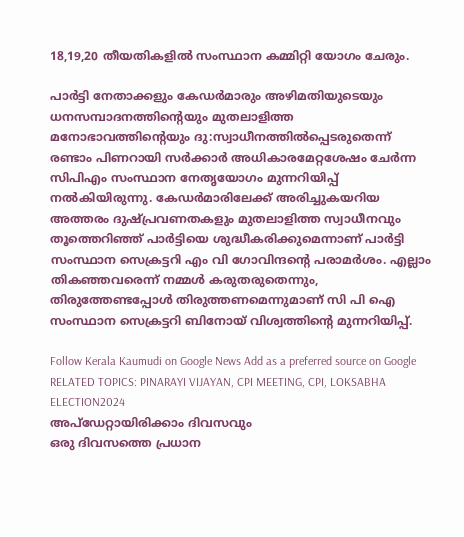18,19,20 തീയതികളിൽ സംസ്ഥാന കമ്മിറ്റി യോഗം ചേരും.

പാർട്ടി നേതാക്കളും കേഡർമാരും അഴിമതിയുടെയും ധനസമ്പാദനത്തിന്റെയും മുതലാളിത്ത മനോഭാവത്തിന്റെയും ദു:സ്വാധീനത്തിൽപ്പെടരുതെന്ന് രണ്ടാം പിണറായി സർക്കാർ അധികാരമേറ്റശേഷം ചേർന്ന സിപിഎം സംസ്ഥാന നേതൃയോഗം മുന്നറിയിപ്പ് നൽകിയിരുന്നു. കേഡർമാരിലേക്ക് അരിച്ചുകയറിയ അത്തരം ദുഷ്‌പ്രവണതകളും മുതലാളിത്ത സ്വാധീനവും തൂത്തെറിഞ്ഞ് പാർട്ടിയെ ശുദ്ധീകരിക്കുമെന്നാണ് പാർട്ടി സംസ്ഥാന സെക്രട്ടറി എം വി ഗോവിന്ദന്റെ പരാമർശം. എല്ലാം തികഞ്ഞവരെന്ന് നമ്മൾ കരുതരുതെന്നും, തിരുത്തേണ്ടപ്പോൾ തിരുത്തണമെന്നുമാണ് സി പി ഐ സംസ്ഥാന സെക്രട്ടറി ബിനോയ് വിശ്വത്തിന്റെ മുന്നറിയിപ്പ്.

Follow Kerala Kaumudi on Google News Add as a preferred source on Google
RELATED TOPICS: PINARAYI VIJAYAN, CPI MEETING, CPI, LOKSABHA ELECTION2024
അപ്ഡേറ്റായിരിക്കാം ദിവസവും
ഒരു ദിവസത്തെ പ്രധാന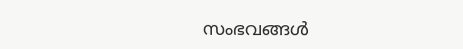സംഭവങ്ങൾ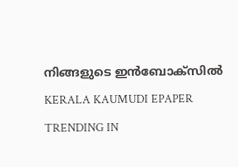നിങ്ങളുടെ ഇൻബോക്സിൽ
KERALA KAUMUDI EPAPER
TRENDING IN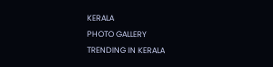KERALA
PHOTO GALLERY
TRENDING IN KERALA